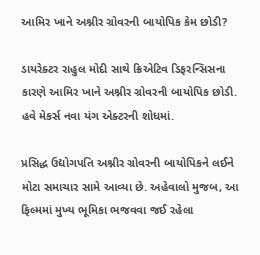આમિર ખાને અશ્નીર ગ્રોવરની બાયોપિક કેમ છોડી?

ડાયરેક્ટર રાહુલ મોદી સાથે ક્રિએટિવ ડિફરન્સિસના કારણે આમિર ખાને અશ્નીર ગ્રોવરની બાયોપિક છોડી. હવે મેકર્સ નવા યંગ એક્ટરની શોધમાં.

પ્રસિદ્ધ ઉદ્યોગપતિ અશ્નીર ગ્રોવરની બાયોપિકને લઈને મોટા સમાચાર સામે આવ્યા છે. અહેવાલો મુજબ, આ ફિલ્મમાં મુખ્ય ભૂમિકા ભજવવા જઈ રહેલા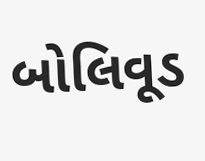બોલિવૂડ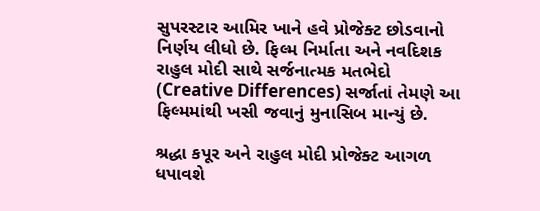સુપરસ્ટાર આમિર ખાને હવે પ્રોજેક્ટ છોડવાનો નિર્ણય લીધો છે. ફિલ્મ નિર્માતા અને નવદિશક રાહુલ મોદી સાથે સર્જનાત્મક મતભેદો (Creative Differences) સર્જાતાં તેમણે આ ફિલ્મમાંથી ખસી જવાનું મુનાસિબ માન્યું છે.

શ્રદ્ધા કપૂર અને રાહુલ મોદી પ્રોજેક્ટ આગળ ધપાવશે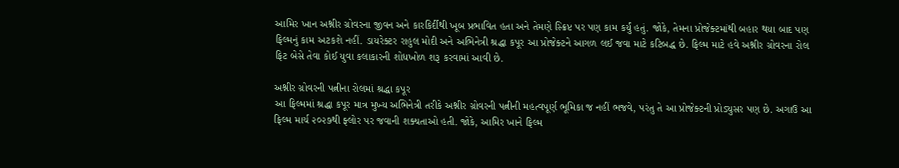આમિર ખાન અશ્નીર ગ્રોવરના જીવન અને કારકિર્દીથી ખૂબ પ્રભાવિત હતા અને તેમણે સ્ક્રિપ્ટ પર પણ કામ કર્યું હતું. જોકે, તેમના પ્રોજેક્ટમાંથી બહાર થયા બાદ પણ ફિલ્મનું કામ અટકશે નહીં. ડાયરેક્ટર રાહુલ મોદી અને અભિનેત્રી શ્રદ્ધા કપૂર આ પ્રોજેક્ટને આગળ લઈ જવા માટે કટિબદ્ધ છે. ફિલ્મ માટે હવે અશ્નીર ગ્રોવરના રોલ ફિટ બેસે તેવા કોઈ યુવા કલાકારની શોધખોળ શરૂ કરવામાં આવી છે.

અશ્નીર ગ્રોવરની પત્નીના રોલમાં શ્રદ્ધા કપૂર
આ ફિલ્મમાં શ્રદ્ધા કપૂર માત્ર મુખ્ય અભિનેત્રી તરીકે અશ્નીર ગ્રોવરની પત્નીની મહત્વપૂર્ણ ભૂમિકા જ નહીં ભજવે, પરંતુ તે આ પ્રોજેક્ટની પ્રોડ્યુસર પણ છે. અગાઉ આ ફિલ્મ માર્ચ ૨૦૨૭થી ફ્લોર પર જવાની શક્યતાઓ હતી. જોકે, આમિર ખાને ફિલ્મ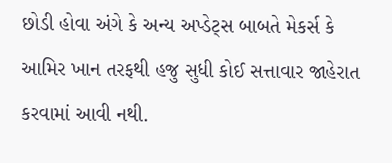છોડી હોવા અંગે કે અન્ય અપ્ડેટ્સ બાબતે મેકર્સ કે આમિર ખાન તરફથી હજુ સુધી કોઈ સત્તાવાર જાહેરાત કરવામાં આવી નથી.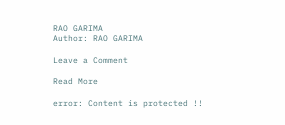RAO GARIMA
Author: RAO GARIMA

Leave a Comment

Read More

error: Content is protected !!